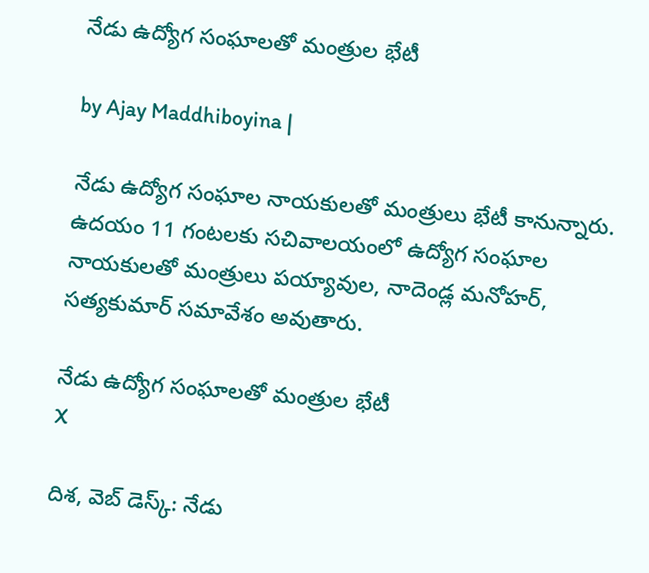నేడు ఉద్యోగ సంఘాలతో మంత్రుల భేటీ

by Ajay Maddhiboyina |

నేడు ఉద్యోగ సంఘాల నాయ‌కుల‌తో మంత్రులు భేటీ కానున్నారు. ఉద‌యం 11 గంట‌ల‌కు స‌చివాల‌యంలో ఉద్యోగ సంఘాల నాయ‌కుల‌తో మంత్రులు ప‌య్యావుల‌, నాదెండ్ల మ‌నోహ‌ర్, స‌త్య‌కుమార్ స‌మావేశం అవుతారు.

నేడు ఉద్యోగ సంఘాలతో మంత్రుల భేటీ
X

దిశ‌, వెబ్ డెస్క్: నేడు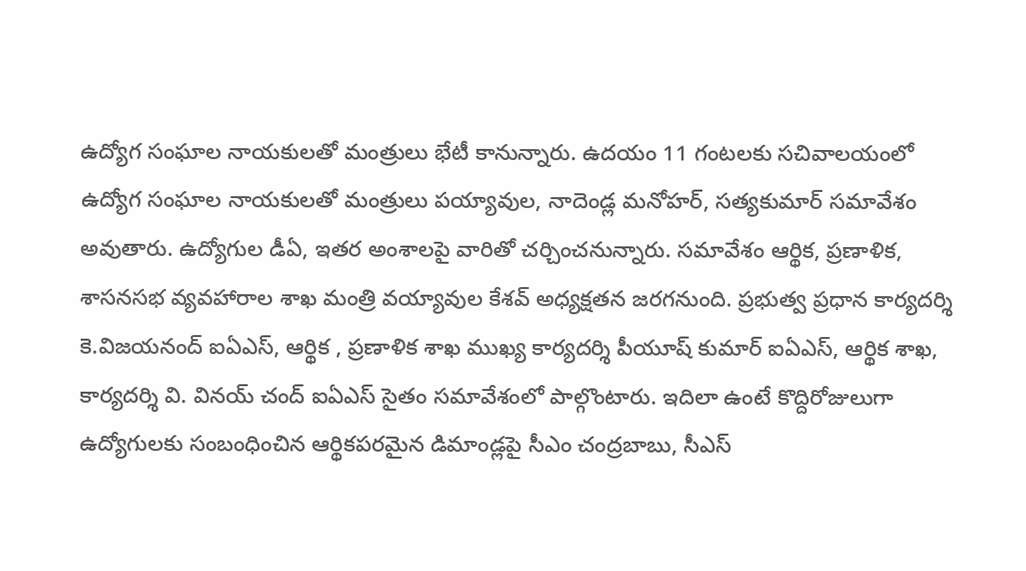ఉద్యోగ సంఘాల నాయ‌కుల‌తో మంత్రులు భేటీ కానున్నారు. ఉద‌యం 11 గంట‌ల‌కు స‌చివాల‌యంలో ఉద్యోగ సంఘాల నాయ‌కుల‌తో మంత్రులు ప‌య్యావుల‌, నాదెండ్ల మ‌నోహ‌ర్, స‌త్య‌కుమార్ స‌మావేశం అవుతారు. ఉద్యోగుల డీఏ, ఇత‌ర అంశాల‌పై వారితో చ‌ర్చించ‌నున్నారు. సమావేశం ఆర్థిక, ప్రణాళిక, శాసనసభ వ్యవహారాల శాఖ మంత్రి వయ్యావుల కేశవ్ అధ్యక్షతన జరగనుంది. ప్రభుత్వ ప్రధాన కార్యదర్శి కె.విజయనంద్ ఐఏఎస్, ఆర్థిక , ప్రణాళిక శాఖ ముఖ్య కార్యదర్శి పీయూష్ కుమార్ ఐఏఎస్, ఆర్థిక శాఖ, కార్యదర్శి వి. వినయ్ చంద్ ఐఏఎస్ సైతం సమావేశంలో పాల్గొంటారు. ఇదిలా ఉంటే కొద్దిరోజులుగా ఉద్యోగులకు సంబంధించిన ఆర్థికపరమైన డిమాండ్లపై సీఎం చంద్రబాబు, సీఎస్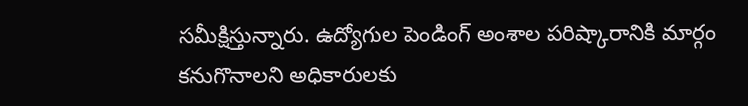సమీక్షిస్తున్నారు. ఉద్యోగుల పెండింగ్ అంశాల పరిష్కారానికి మార్గం కనుగొనాలని అధికారులకు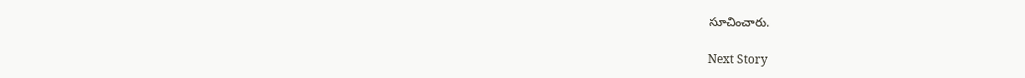సూచించారు.

Next Story